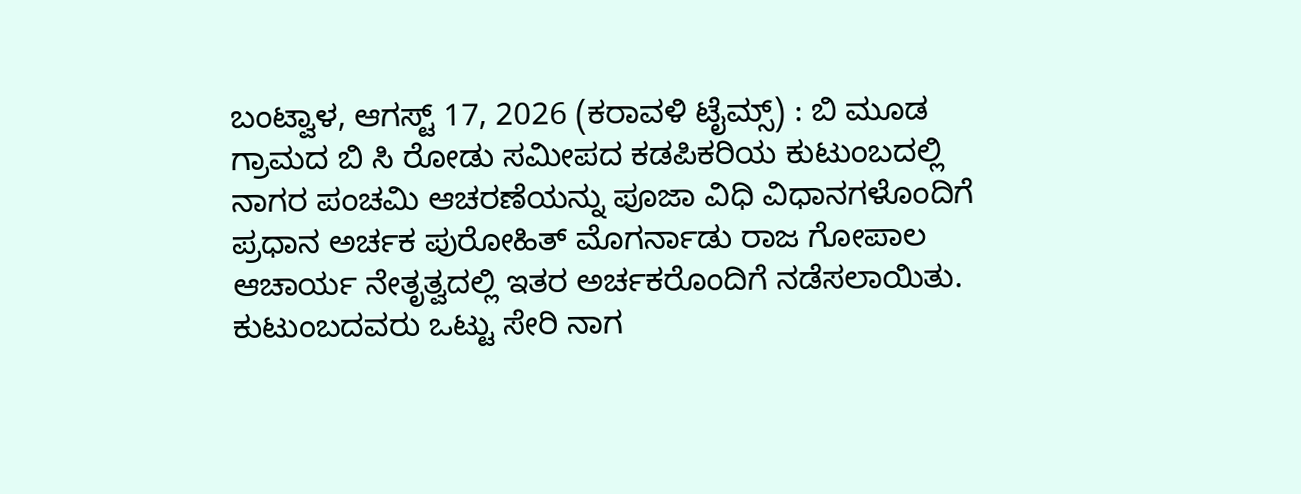ಬಂಟ್ವಾಳ, ಆಗಸ್ಟ್ 17, 2026 (ಕರಾವಳಿ ಟೈಮ್ಸ್) : ಬಿ ಮೂಡ ಗ್ರಾಮದ ಬಿ ಸಿ ರೋಡು ಸಮೀಪದ ಕಡಪಿಕರಿಯ ಕುಟುಂಬದಲ್ಲಿ ನಾಗರ ಪಂಚಮಿ ಆಚರಣೆಯನ್ನು ಪೂಜಾ ವಿಧಿ ವಿಧಾನಗಳೊಂದಿಗೆ ಪ್ರಧಾನ ಅರ್ಚಕ ಪುರೋಹಿತ್ ಮೊಗರ್ನಾಡು ರಾಜ ಗೋಪಾಲ ಆಚಾರ್ಯ ನೇತೃತ್ವದಲ್ಲಿ ಇತರ ಅರ್ಚಕರೊಂದಿಗೆ ನಡೆಸಲಾಯಿತು.
ಕುಟುಂಬದವರು ಒಟ್ಟು ಸೇರಿ ನಾಗ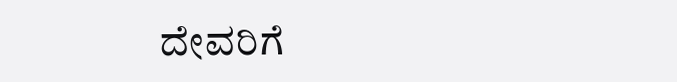ದೇವರಿಗೆ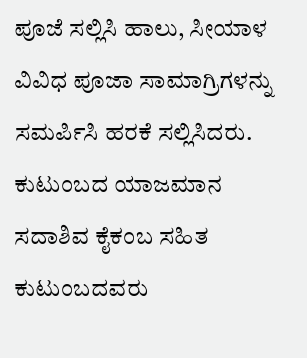ಪೂಜೆ ಸಲ್ಲಿಸಿ ಹಾಲು, ಸೀಯಾಳ ವಿವಿಧ ಪೂಜಾ ಸಾಮಾಗ್ರಿಗಳನ್ನು ಸಮರ್ಪಿಸಿ ಹರಕೆ ಸಲ್ಲಿಸಿದರು. ಕುಟುಂಬದ ಯಾಜಮಾನ ಸದಾಶಿವ ಕೈಕಂಬ ಸಹಿತ ಕುಟುಂಬದವರು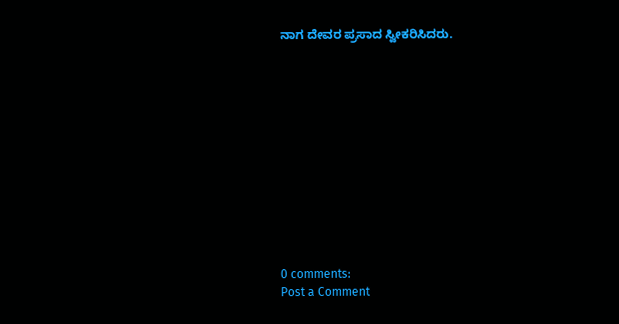ನಾಗ ದೇವರ ಪ್ರಸಾದ ಸ್ವೀಕರಿಸಿದರು.












0 comments:
Post a Comment